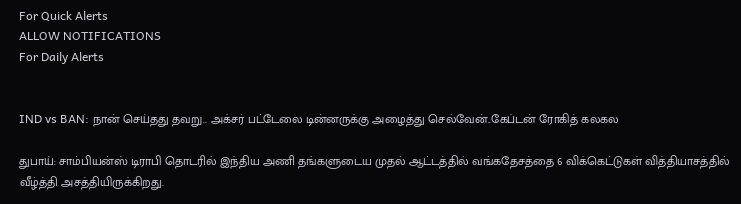For Quick Alerts
ALLOW NOTIFICATIONS
For Daily Alerts


IND vs BAN: நான் செய்தது தவறு.. அக்சர் பட்டேலை டின்னருக்கு அழைத்து செல்வேன்..கேப்டன் ரோகித் கலகல

துபாய்: சாம்பியன்ஸ் டிராபி தொடரில் இந்திய அணி தங்களுடைய முதல் ஆட்டத்தில் வங்கதேசத்தை 6 விக்கெட்டுகள் வித்தியாசத்தில் வீழ்த்தி அசத்தியிருக்கிறது.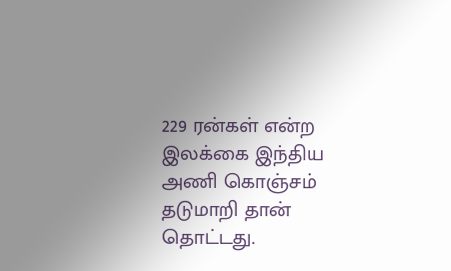229 ரன்கள் என்ற இலக்கை இந்திய அணி கொஞ்சம் தடுமாறி தான் தொட்டது.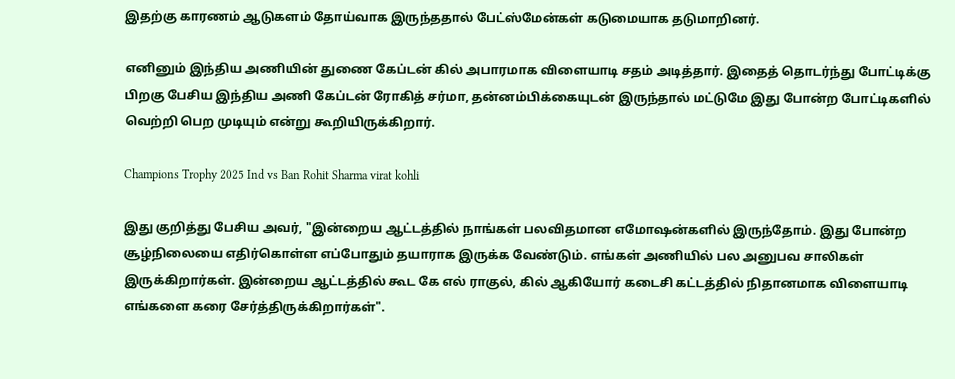இதற்கு காரணம் ஆடுகளம் தோய்வாக இருந்ததால் பேட்ஸ்மேன்கள் கடுமையாக தடுமாறினர்.

எனினும் இந்திய அணியின் துணை கேப்டன் கில் அபாரமாக விளையாடி சதம் அடித்தார். இதைத் தொடர்ந்து போட்டிக்கு பிறகு பேசிய இந்திய அணி கேப்டன் ரோகித் சர்மா, தன்னம்பிக்கையுடன் இருந்தால் மட்டுமே இது போன்ற போட்டிகளில் வெற்றி பெற முடியும் என்று கூறியிருக்கிறார்.

Champions Trophy 2025 Ind vs Ban Rohit Sharma virat kohli

இது குறித்து பேசிய அவர், "இன்றைய ஆட்டத்தில் நாங்கள் பலவிதமான எமோஷன்களில் இருந்தோம். இது போன்ற சூழ்நிலையை எதிர்கொள்ள எப்போதும் தயாராக இருக்க வேண்டும். எங்கள் அணியில் பல அனுபவ சாலிகள் இருக்கிறார்கள். இன்றைய ஆட்டத்தில் கூட கே எல் ராகுல், கில் ஆகியோர் கடைசி கட்டத்தில் நிதானமாக விளையாடி எங்களை கரை சேர்த்திருக்கிறார்கள்".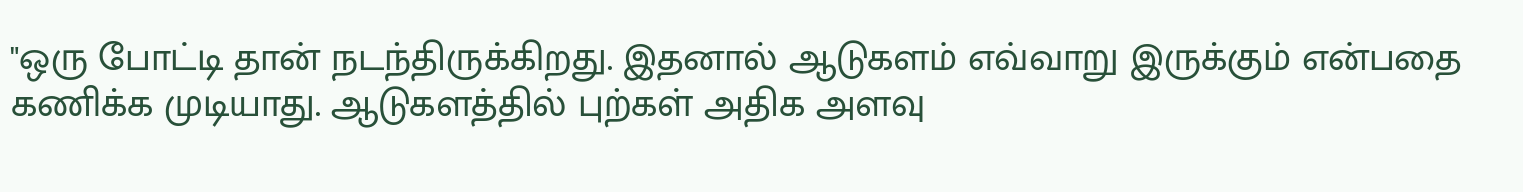"ஒரு போட்டி தான் நடந்திருக்கிறது. இதனால் ஆடுகளம் எவ்வாறு இருக்கும் என்பதை கணிக்க முடியாது. ஆடுகளத்தில் புற்கள் அதிக அளவு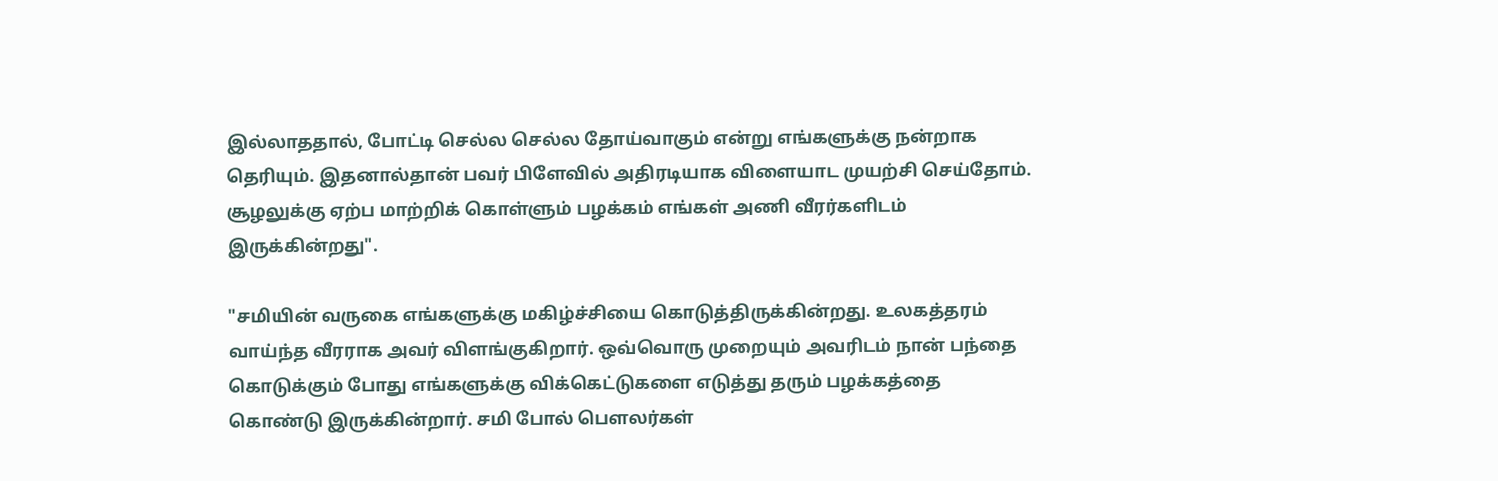இல்லாததால், போட்டி செல்ல செல்ல தோய்வாகும் என்று எங்களுக்கு நன்றாக தெரியும். இதனால்தான் பவர் பிளேவில் அதிரடியாக விளையாட முயற்சி செய்தோம். சூழலுக்கு ஏற்ப மாற்றிக் கொள்ளும் பழக்கம் எங்கள் அணி வீரர்களிடம் இருக்கின்றது".

"சமியின் வருகை எங்களுக்கு மகிழ்ச்சியை கொடுத்திருக்கின்றது. உலகத்தரம் வாய்ந்த வீரராக அவர் விளங்குகிறார். ஒவ்வொரு முறையும் அவரிடம் நான் பந்தை கொடுக்கும் போது எங்களுக்கு விக்கெட்டுகளை எடுத்து தரும் பழக்கத்தை கொண்டு இருக்கின்றார். சமி போல் பௌலர்கள்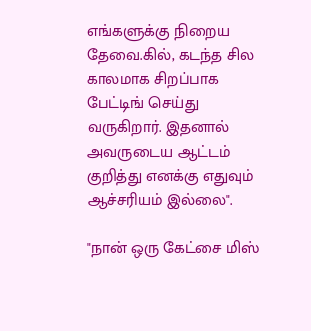எங்களுக்கு நிறைய தேவை.கில், கடந்த சில காலமாக சிறப்பாக பேட்டிங் செய்து வருகிறார். இதனால் அவருடைய ஆட்டம் குறித்து எனக்கு எதுவும் ஆச்சரியம் இல்லை".

"நான் ஒரு கேட்சை மிஸ்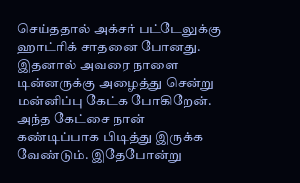செய்ததால் அக்சர் பட்டேலுக்கு ஹாட்ரிக் சாதனை போனது. இதனால் அவரை நாளை டின்னருக்கு அழைத்து சென்று மன்னிப்பு கேட்க போகிறேன். அந்த கேட்சை நான் கண்டிப்பாக பிடித்து இருக்க வேண்டும். இதேபோன்று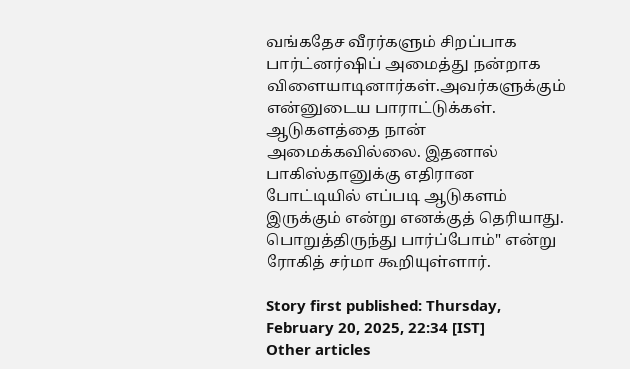வங்கதேச வீரர்களும் சிறப்பாக பார்ட்னர்ஷிப் அமைத்து நன்றாக விளையாடினார்கள்.அவர்களுக்கும் என்னுடைய பாராட்டுக்கள். ஆடுகளத்தை நான் அமைக்கவில்லை. இதனால் பாகிஸ்தானுக்கு எதிரான போட்டியில் எப்படி ஆடுகளம் இருக்கும் என்று எனக்குத் தெரியாது. பொறுத்திருந்து பார்ப்போம்" என்று ரோகித் சர்மா கூறியுள்ளார்.

Story first published: Thursday, February 20, 2025, 22:34 [IST]
Other articles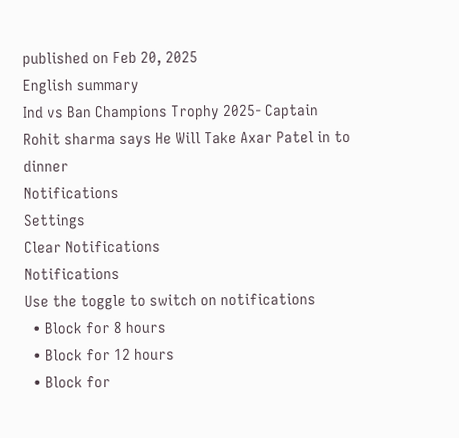published on Feb 20, 2025
English summary
Ind vs Ban Champions Trophy 2025- Captain Rohit sharma says He Will Take Axar Patel in to dinner
Notifications
Settings
Clear Notifications
Notifications
Use the toggle to switch on notifications
  • Block for 8 hours
  • Block for 12 hours
  • Block for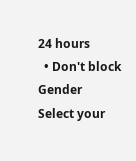24 hours
  • Don't block
Gender
Select your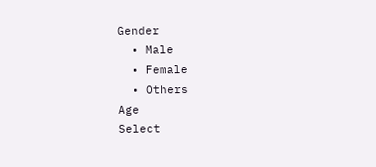Gender
  • Male
  • Female
  • Others
Age
Select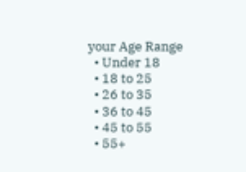your Age Range
  • Under 18
  • 18 to 25
  • 26 to 35
  • 36 to 45
  • 45 to 55
  • 55+